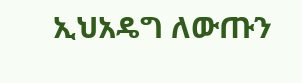ኢህአዴግ ለውጡን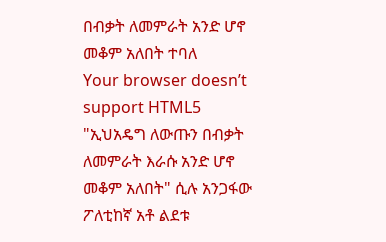በብቃት ለመምራት አንድ ሆኖ መቆም አለበት ተባለ
Your browser doesn’t support HTML5
"ኢህአዴግ ለውጡን በብቃት ለመምራት እራሱ አንድ ሆኖ መቆም አለበት" ሲሉ አንጋፋው ፖለቲከኛ አቶ ልደቱ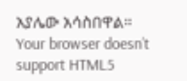አያሌው አሳስበዋል።
Your browser doesn’t support HTML5